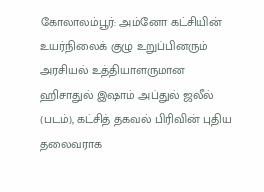கோலாலம்பூர்: அம்னோ கட்சியின் உயர்நிலைக் குழு உறுப்பினரும் அரசியல் உத்தியாளருமான ஹிசாதுல் இஷாம் அப்துல் ஜலீல் (படம்), கட்சித் தகவல் பிரிவின் புதிய தலைவராக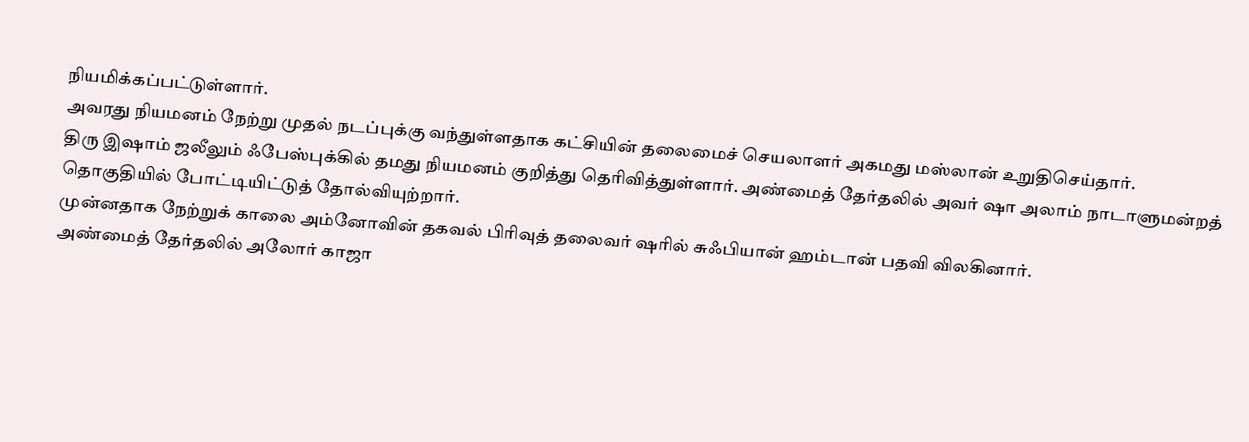நியமிக்கப்பட்டுள்ளார்.
அவரது நியமனம் நேற்று முதல் நடப்புக்கு வந்துள்ளதாக கட்சியின் தலைமைச் செயலாளர் அகமது மஸ்லான் உறுதிசெய்தார்.
திரு இஷாம் ஜலீலும் ஃபேஸ்புக்கில் தமது நியமனம் குறித்து தெரிவித்துள்ளார். அண்மைத் தேர்தலில் அவர் ஷா அலாம் நாடாளுமன்றத் தொகுதியில் போட்டியிட்டுத் தோல்வியுற்றார்.
முன்னதாக நேற்றுக் காலை அம்னோவின் தகவல் பிரிவுத் தலைவர் ஷரில் சுஃபியான் ஹம்டான் பதவி விலகினார்.
அண்மைத் தேர்தலில் அலோர் காஜா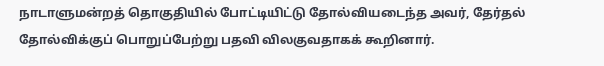நாடாளுமன்றத் தொகுதியில் போட்டியிட்டு தோல்வியடைந்த அவர், தேர்தல் தோல்விக்குப் பொறுப்பேற்று பதவி விலகுவதாகக் கூறினார்.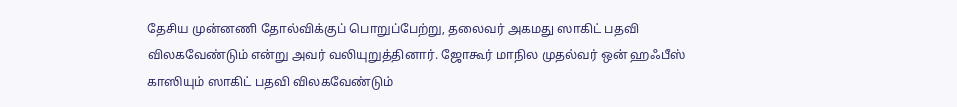தேசிய முன்னணி தோல்விக்குப் பொறுப்பேற்று, தலைவர் அகமது ஸாகிட் பதவி விலகவேண்டும் என்று அவர் வலியுறுத்தினார். ஜோகூர் மாநில முதல்வர் ஒன் ஹஃபீஸ் காஸியும் ஸாகிட் பதவி விலகவேண்டும்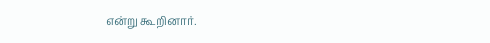என்று கூறினார்.